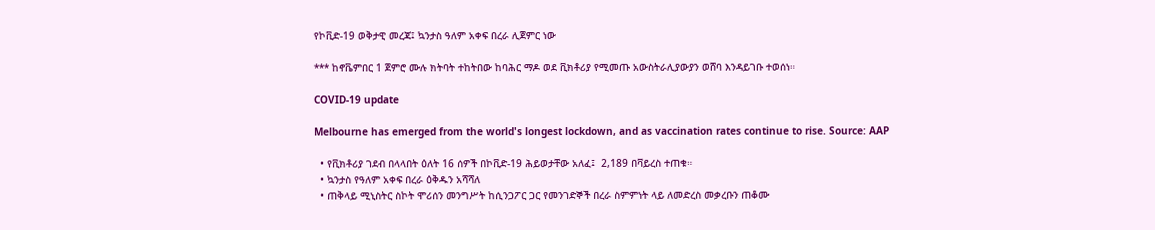የኮቪድ-19 ወቅታዊ መረጃ፤ ኳንታስ ዓለም አቀፍ በረራ ሊጀምር ነው

*** ከኖቬምበር 1 ጀምሮ ሙሉ ክትባት ተከትበው ከባሕር ማዶ ወደ ቪክቶሪያ የሚመጡ አውስትራሊያውያን ወሸባ እንዳይገቡ ተወሰነ።

COVID-19 update

Melbourne has emerged from the world's longest lockdown, and as vaccination rates continue to rise. Source: AAP

  • የቪክቶሪያ ገደብ በላላበት ዕለት 16 ሰዎች በኮቪድ-19 ሕይወታቸው አለፈ፤  2,189 በቫይረስ ተጠቁ።
  • ኳንታስ የዓለም አቀፍ በረራ ዕቅዱን አሻሻለ
  • ጠቅላይ ሚኒስትር ስኮት ሞሪሰን መንግሥት ከሲንጋፖር ጋር የመንገድኞች በረራ ስምምነት ላይ ለመድረስ መቃረቡን ጠቆሙ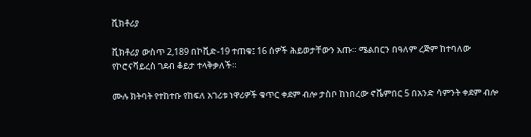ቪክቶሪያ

ቪክቶሪያ ውስጥ 2,189 በኮቪድ-19 ተጠቁ፤ 16 ሰዎች ሕይወታቸውን አጡ። ሜልበርን በዓለም ረጅም ከተባለው የኮሮናቫይረስ ገደብ ቆይታ ተላቅቃለች።

ሙሉ ክትባት የተከተቡ የከፍለ አገሪቱ ነዋሪዎች ቁጥር ቀደም ብሎ ታስቦ ከነበረው ኖቬምበር 5 በአንድ ሳምንት ቀደም ብሎ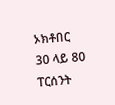ኦክቶበር 30 ላይ 80 ፐርሰንት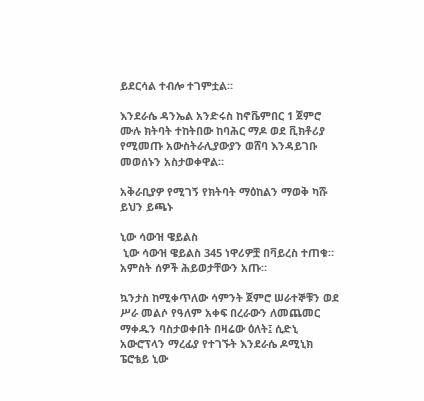ይደርሳል ተብሎ ተገምቷል።

እንደራሴ ዳንኤል አንድሩስ ከኖቬምበር 1 ጀምሮ ሙሉ ክትባት ተከትበው ከባሕር ማዶ ወደ ቪክቶሪያ የሚመጡ አውስትራሊያውያን ወሸባ እንዳይገቡ መወሰኑን አስታወቀዋል።

አቅራቢያዎ የሚገኝ የክትባት ማዕከልን ማወቅ ካሹ ይህን ይጫኑ

ኒው ሳውዝ ዌይልስ
 ኒው ሳውዝ ዌይልስ 345 ነዋሪዎቿ በቫይረስ ተጠቁ። አምስት ሰዎች ሕይወታቸውን አጡ።

ኳንታስ ከሚቀጥለው ሳምንት ጀምሮ ሠራተኞቹን ወደ ሥራ መልሶ የዓለም አቀፍ በረራውን ለመጨመር ማቀዱን ባስታወቀበት በዛሬው ዕለት፤ ሲድኒ አውሮፕላን ማረፊያ የተገኙት እንደራሴ ዶሚኒክ ፔሮቴይ ኒው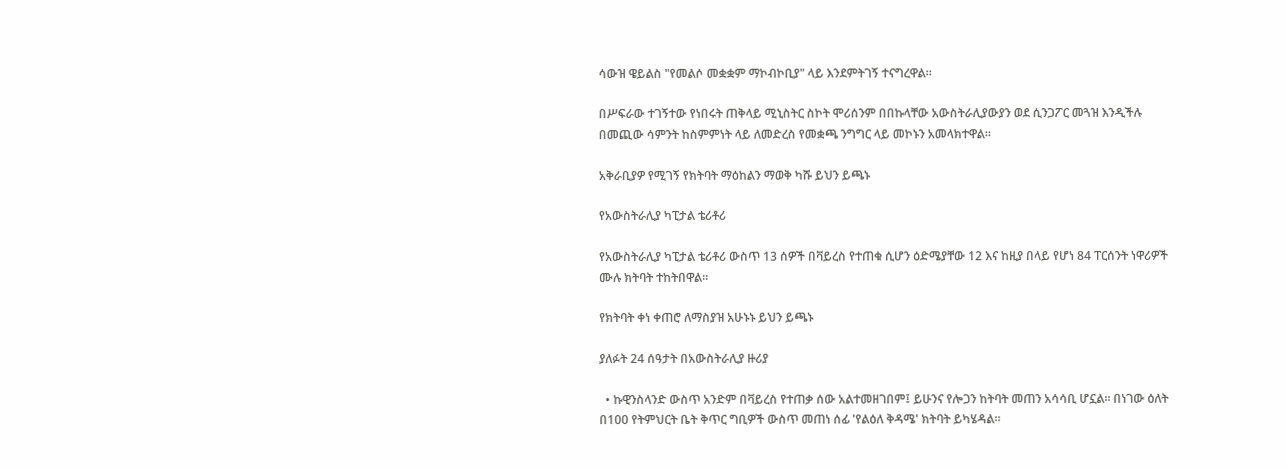ሳውዝ ዌይልስ "የመልሶ መቋቋም ማኮብኮቢያ" ላይ እንደምትገኝ ተናግረዋል።

በሥፍራው ተገኝተው የነበሩት ጠቅላይ ሚኒስትር ስኮት ሞሪሰንም በበኩላቸው አውስትራሊያውያን ወደ ሲንጋፖር መጓዝ እንዲችሉ በመጪው ሳምንት ከስምምነት ላይ ለመድረስ የመቋጫ ንግግር ላይ መኮኑን አመላክተዋል።

አቅራቢያዎ የሚገኝ የክትባት ማዕከልን ማወቅ ካሹ ይህን ይጫኑ

የአውስትራሊያ ካፒታል ቴሪቶሪ

የአውስትራሊያ ካፒታል ቴሪቶሪ ውስጥ 13 ሰዎች በቫይረስ የተጠቁ ሲሆን ዕድሜያቸው 12 እና ከዚያ በላይ የሆነ 84 ፐርሰንት ነዋሪዎች ሙሉ ክትባት ተከትበዋል።

የክትባት ቀነ ቀጠሮ ለማስያዝ አሁኑኑ ይህን ይጫኑ

ያለፉት 24 ሰዓታት በአውስትራሊያ ዙሪያ

  • ኩዊንስላንድ ውስጥ አንድም በቫይረስ የተጠቃ ሰው አልተመዘገበም፤ ይሁንና የሎጋን ከትባት መጠን አሳሳቢ ሆኗል። በነገው ዕለት በ100 የትምህርት ቤት ቅጥር ግቢዎች ውስጥ መጠነ ሰፊ 'የልዕለ ቅዳሜ' ክትባት ይካሄዳል።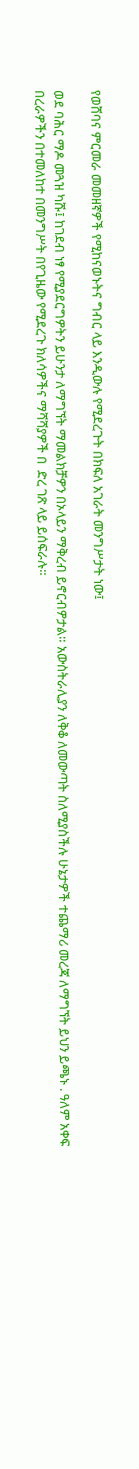የወሸባና ምርመራ መመዘኛዎች የሚከናወኑትና ግብር ላይ እንዲውሉ የሚደረጉት በክፍለ አገራት መንግሥታት ነው፤

ወደ ባሕር ማዶ መጓዝ ካሹ፤ ከገደብ ነፃ የሚያደርግዎትን ይሁንታ ለማግኘት ማመልክቻዎን በኦላይን ማቅረብ ይኖርብዎታል። አውስትራሊያን ለቅቆ ለመውጣት ስለሚያስችሉ ሁኔታዎች ተጨማሪ መረጃ ለማግኘት ይህን ይጫኑ . ዓለም አቀፍ በረራዎችን በተመለከተ በመንግሥት በየጊዜው የሚደረጉ ክለሳዎችና ማሻሻያዎች በ  ድረ ገጽ ላይ ይሰፍራሉ።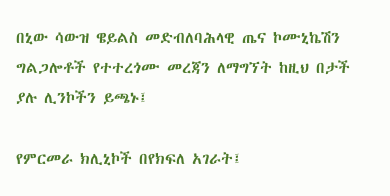በኒው ሳውዝ ዌይልስ መድብለባሕላዊ ጤና ኮሙኒኬሽን ግልጋሎቶች የተተረጎሙ መረጃን ለማግኘት ከዚህ በታች ያሉ ሊንኮችን ይጫኑ፤

የምርመራ ክሊኒኮች በየክፍለ አገራት፤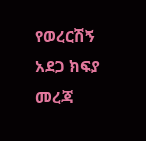የወረርሽኝ አደጋ ክፍያ መረጃ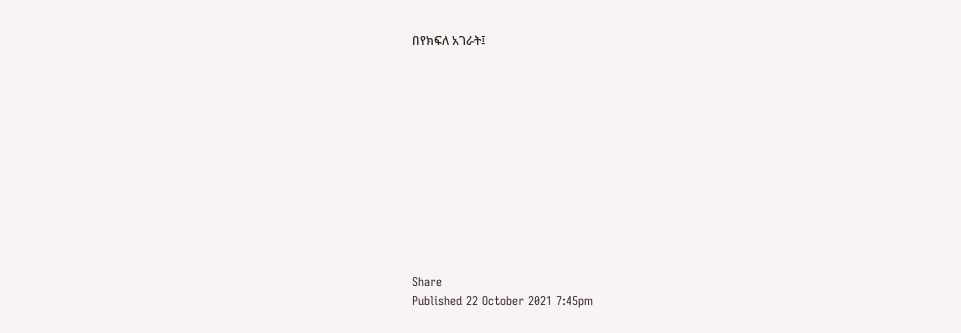በየክፍለ አገራት፤












Share
Published 22 October 2021 7:45pm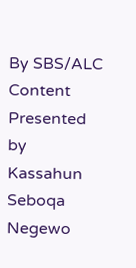By SBS/ALC Content
Presented by Kassahun Seboqa Negewo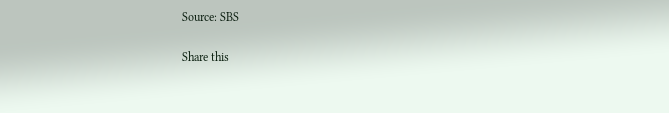Source: SBS

Share this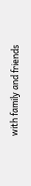with family and friends